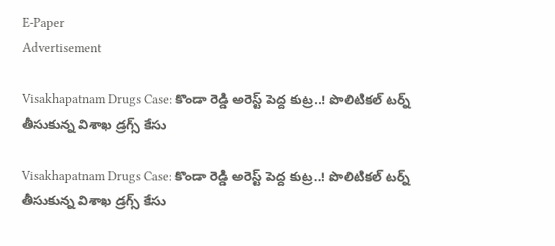E-Paper
Advertisement

Visakhapatnam Drugs Case: కొండా రెడ్డి అరెస్ట్ పెద్ద కుట్ర..! పొలిటికల్ టర్న్ తీసుకున్న విశాఖ డ్రగ్స్ కేసు

Visakhapatnam Drugs Case: కొండా రెడ్డి అరెస్ట్ పెద్ద కుట్ర..! పొలిటికల్ టర్న్ తీసుకున్న విశాఖ డ్రగ్స్ కేసు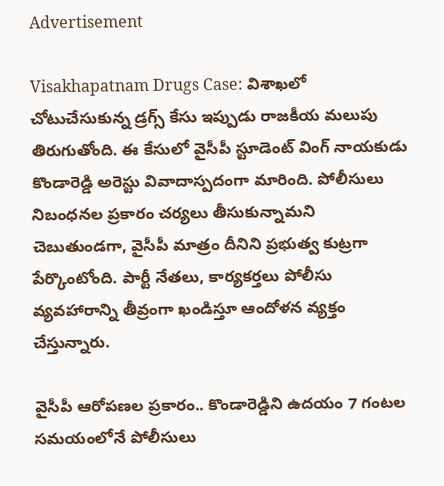Advertisement

Visakhapatnam Drugs Case: విశాఖలో చోటుచేసుకున్న డ్రగ్స్ కేసు ఇప్పుడు రాజకీయ మలుపు తిరుగుతోంది. ఈ కేసులో వైసీపీ స్టూడెంట్‌ వింగ్ నాయకుడు కొండారెడ్డి అరెస్టు వివాదాస్పదంగా మారింది. పోలీసులు నిబంధనల ప్రకారం చర్యలు తీసుకున్నామని చెబుతుండగా, వైసీపీ మాత్రం దీనిని ప్రభుత్వ కుట్రగా పేర్కొంటోంది. పార్టీ నేతలు, కార్యకర్తలు పోలీసు వ్యవహారాన్ని తీవ్రంగా ఖండిస్తూ ఆందోళన వ్యక్తం చేస్తున్నారు.

వైసీపీ ఆరోపణల ప్రకారం.. కొండారెడ్డిని ఉదయం 7 గంటల సమయంలోనే పోలీసులు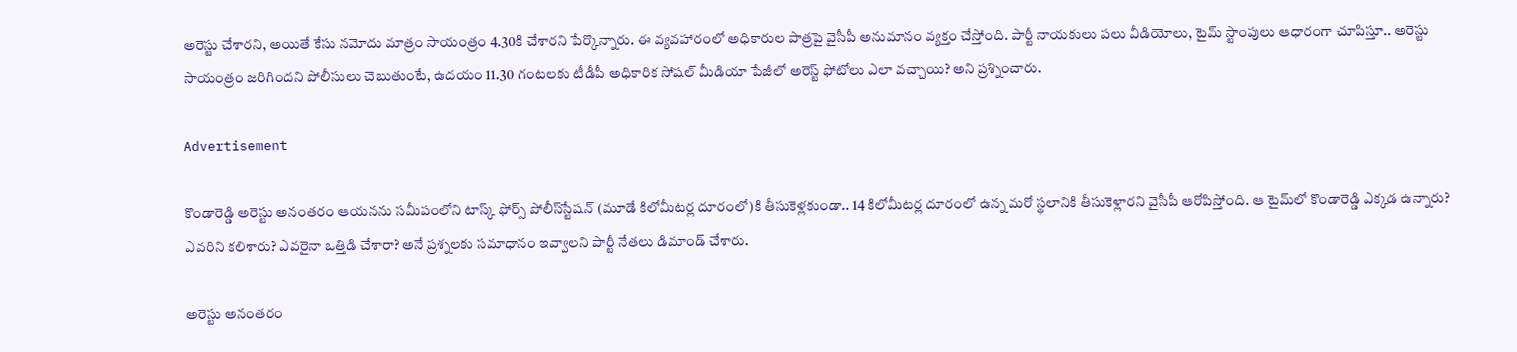అరెస్టు చేశారని, అయితే కేసు నమోదు మాత్రం సాయంత్రం 4.30కి చేశారని పేర్కొన్నారు. ఈ వ్యవహారంలో అధికారుల పాత్రపై వైసీపీ అనుమానం వ్యక్తం చేస్తోంది. పార్టీ నాయకులు పలు వీడియోలు, టైమ్ స్టాంపులు ఆధారంగా చూపిస్తూ.. అరెస్టు సాయంత్రం జరిగిందని పోలీసులు చెబుతుంటే, ఉదయం 11.30 గంటలకు టీడీపీ అధికారిక సోషల్ మీడియా పేజీలో అరెస్ట్ ఫోటోలు ఎలా వచ్చాయి? అని ప్రశ్నించారు.

Advertisement

కొండారెడ్డి అరెస్టు అనంతరం ఆయనను సమీపంలోని టాస్క్ ఫోర్స్ పోలీస్‌స్టేషన్ (మూడే కిలోమీటర్ల దూరంలో)కి తీసుకెళ్లకుండా.. 14 కిలోమీటర్ల దూరంలో ఉన్న మరో స్థలానికి తీసుకెళ్లారని వైసీపీ ఆరోపిస్తోంది. ఆ టైమ్‌లో కొండారెడ్డి ఎక్కడ ఉన్నారు? ఎవరిని కలిశారు? ఎవరైనా ఒత్తిడి చేశారా? అనే ప్రశ్నలకు సమాధానం ఇవ్వాలని పార్టీ నేతలు డిమాండ్ చేశారు.

అరెస్టు అనంతరం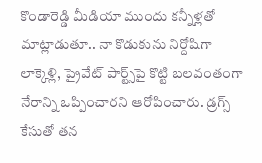కొండారెడ్డి మీడియా ముందు కన్నీళ్లతో మాట్లాడుతూ.. నా కొడుకును నిర్దోషిగా లాక్కెళ్లి, ప్రైవేట్ పార్ట్స్‌పై కొట్టి బలవంతంగా నేరాన్ని ఒప్పించారని ఆరోపించారు. డ్రగ్స్ కేసుతో తన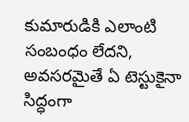కుమారుడికి ఎలాంటి సంబంధం లేదని, అవసరమైతే ఏ టెస్టుకైనా సిద్ధంగా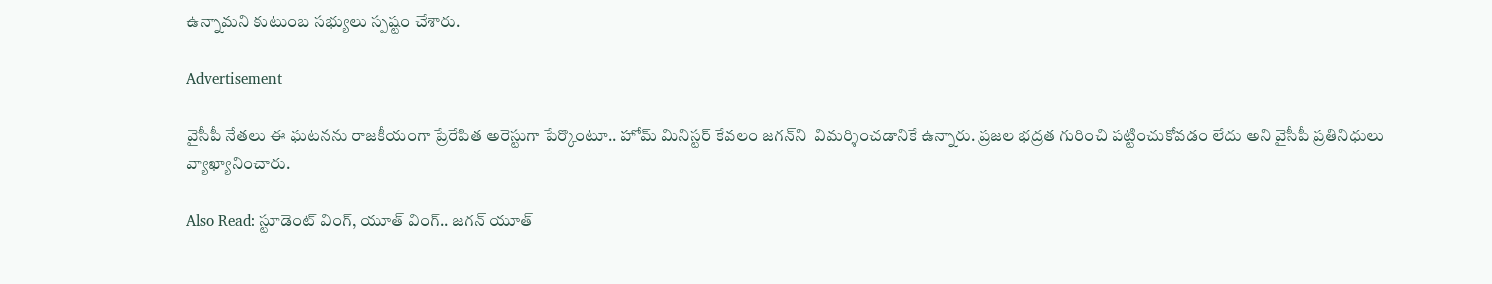ఉన్నామని కుటుంబ సభ్యులు స్పష్టం చేశారు.

Advertisement

వైసీపీ నేతలు ఈ ఘటనను రాజకీయంగా ప్రేరేపిత అరెస్టుగా పేర్కొంటూ.. హోమ్ మినిస్టర్ కేవలం జగన్‌‌ని  విమర్శించడానికే ఉన్నారు. ప్రజల భద్రత గురించి పట్టించుకోవడం లేదు అని వైసీపీ ప్రతినిధులు వ్యాఖ్యానించారు.

Also Read: స్టూడెంట్ వింగ్, యూత్ వింగ్.. జగన్ యూత్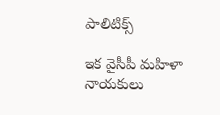పాలిటిక్స్

ఇక వైసీపీ మహిళా నాయకులు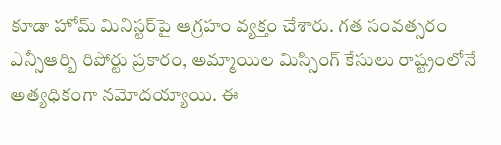కూడా హోమ్ మినిస్టర్‌పై ఆగ్రహం వ్యక్తం చేశారు. గత సంవత్సరం ఎన్సీఆర్బి రిపోర్టు ప్రకారం, అమ్మాయిల మిస్సింగ్ కేసులు రాష్ట్రంలోనే అత్యధికంగా నమోదయ్యాయి. ఈ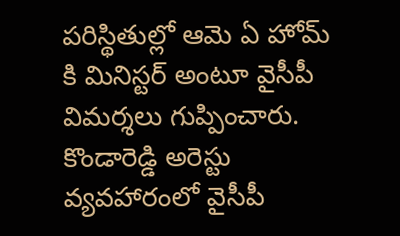పరిస్థితుల్లో ఆమె ఏ హోమ్ కి మినిస్టర్ అంటూ వైసీపీ విమర్శలు గుప్పించారు. కొండారెడ్డి అరెస్టు వ్యవహారంలో వైసీపీ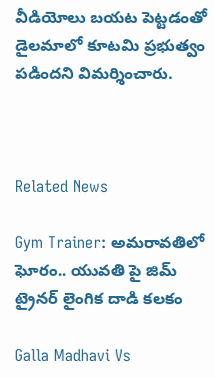వీడియోలు బయట పెట్టడంతో డైలమాలో కూటమి ప్రభుత్వం పడిందని విమర్శించారు.



Related News

Gym Trainer: అమరావతిలో ఘోరం.. యువతి పై జిమ్ ట్రైనర్ లైంగిక దాడి కలకం

Galla Madhavi Vs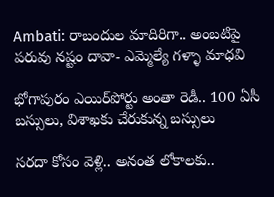Ambati: రాబందుల మాదిరిగా.. అంబటిపై పరువు నష్టం దావా- ఎమ్మెల్యే గళ్ళా మాధవి

భోగాపురం ఎయిర్‌పోర్టు అంతా రెడీ.. 100 ఏసీ బస్సులు, విశాఖకు చేరుకున్న బస్సులు

సరదా కోసం వెళ్లి.. అనంత లోకాలకు..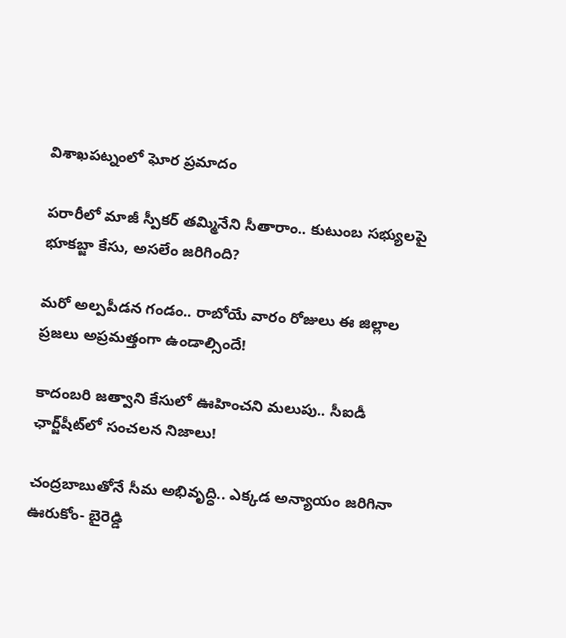విశాఖపట్నంలో ఘోర ప్రమాదం

పరారీలో మాజీ స్పీకర్ తమ్మినేని సీతారాం.. కుటుంబ సభ్యులపై భూకబ్జా కేసు, అసలేం జరిగింది?

మరో అల్పపీడన గండం.. రాబోయే వారం రోజులు ఈ జిల్లాల ప్రజలు అప్రమత్తంగా ఉండాల్సిందే!

కాదంబరి జత్వాని కేసులో ఊహించని మలుపు.. సీఐడీ ఛార్జ్‌షీట్‌లో సంచలన నిజాలు!

చంద్రబాబుతోనే సీమ అభివృద్ధి.. ఎక్కడ అన్యాయం జరిగినా ఊరుకోం- బైరెడ్డి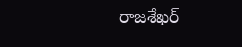రాజశేఖర్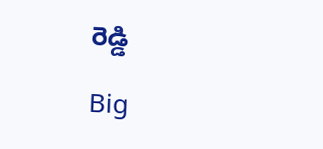రెడ్డి

Big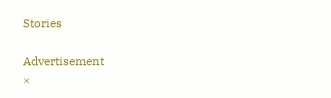Stories

Advertisement
×